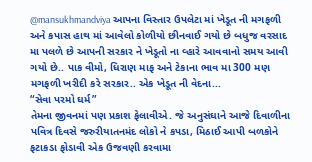@mansukhmandviya આપના વિસ્તાર ઉપલેટા માં ખેડૂત ની મગફળી અને કપાસ હાથ માં આવેલો કોળીયો છીનવાઈ ગયો છે બધુજ વરસાદ મા પલળે છે આપની સરકાર ને ખેડૂતો ના વ્હારે આવવાનો સમય આવી ગયો છે.. પાક વીમો, ધિરાણ માફ અને ટેકાના ભાવ મા 300 મણ મગફળી ખરીદી કરે સરકાર.. એક ખેડૂત ની વેદના...
“સેવા પરમો ઘર્મ”
તેમના જીવનમાં પણ પ્રકાશ ફેલાવીએ. જે અનુસંઘાને આજે દિવાળીના પવિત્ર દિવસે જરુરીયાતનમંદ લોકો ને કપડા, મિઠાઈ આપી બળકોને ફટાકડા ફોડાવી એક ઉજવણી કરવામા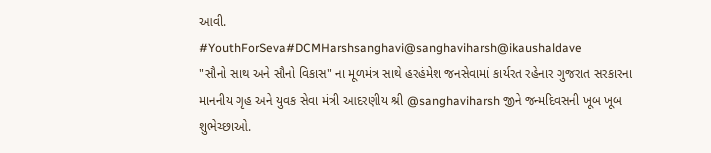આવી.
#YouthForSeva#DCMHarshsanghavi@sanghaviharsh@ikaushaldave
"સૌનો સાથ અને સૌનો વિકાસ" ના મૂળમંત્ર સાથે હરહંમેશ જનસેવામાં કાર્યરત રહેનાર ગુજરાત સરકારના માનનીય ગૃહ અને યુવક સેવા મંત્રી આદરણીય શ્રી @sanghaviharsh જીને જન્મદિવસની ખૂબ ખૂબ શુભેચ્છાઓ.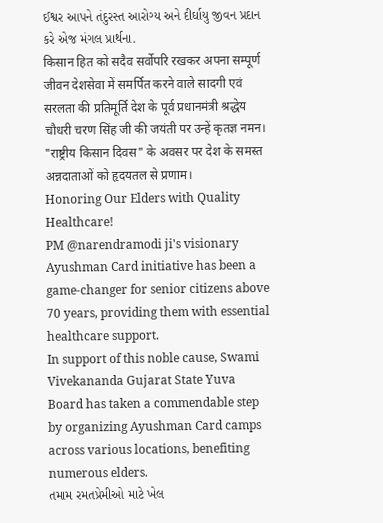ઈશ્વર આપને તંદુરસ્ત આરોગ્ય અને દીર્ઘાયુ જીવન પ્રદાન કરે એજ મંગલ પ્રાર્થના.
किसान हित को सदैव सर्वोपरि रखकर अपना सम्पूर्ण जीवन देशसेवा में समर्पित करने वाले सादगी एवं सरलता की प्रतिमूर्ति देश के पूर्व प्रधानमंत्री श्रद्धेय चौधरी चरण सिंह जी की जयंती पर उन्हें कृतज्ञ नमन।
"राष्ट्रीय किसान दिवस" के अवसर पर देश के समस्त अन्नदाताओं को हृदयतल से प्रणाम।
Honoring Our Elders with Quality Healthcare!
PM @narendramodi ji's visionary Ayushman Card initiative has been a game-changer for senior citizens above 70 years, providing them with essential healthcare support.
In support of this noble cause, Swami Vivekananda Gujarat State Yuva Board has taken a commendable step by organizing Ayushman Card camps across various locations, benefiting numerous elders.
તમામ રમતપ્રેમીઓ માટે ખેલ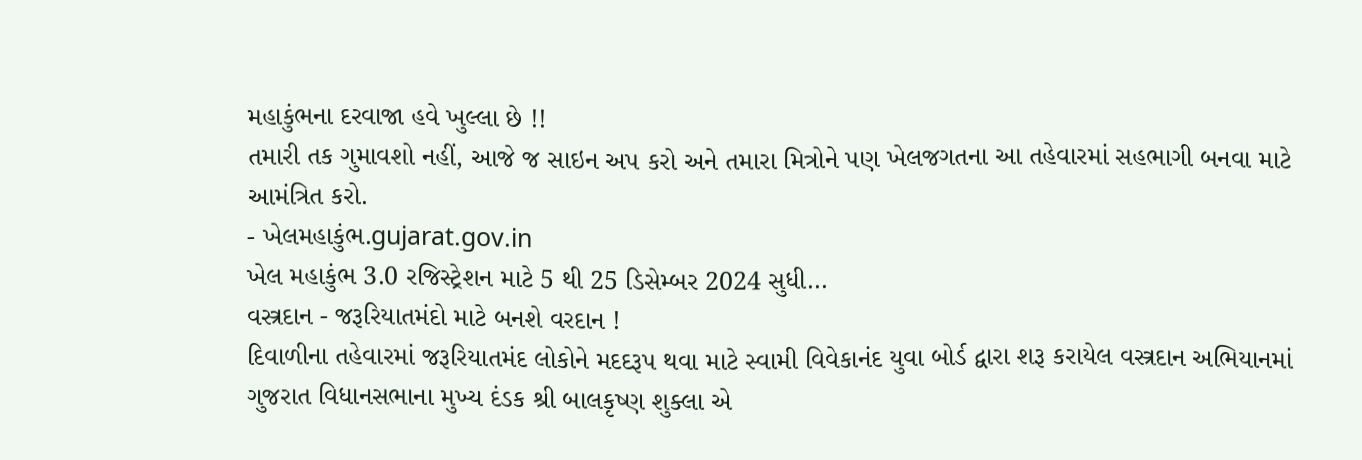મહાકુંભના દરવાજા હવે ખુલ્લા છે !!
તમારી તક ગુમાવશો નહીં, આજે જ સાઇન અપ કરો અને તમારા મિત્રોને પણ ખેલજગતના આ તહેવારમાં સહભાગી બનવા માટે આમંત્રિત કરો.
- ખેલમહાકુંભ.gujarat.gov.in
ખેલ મહાકુંભ 3.0 રજિસ્ટ્રેશન માટે 5 થી 25 ડિસેમ્બર 2024 સુધી...
વસ્ત્રદાન - જરૂરિયાતમંદો માટે બનશે વરદાન !
દિવાળીના તહેવારમાં જરૂરિયાતમંદ લોકોને મદદરૂપ થવા માટે સ્વામી વિવેકાનંદ યુવા બોર્ડ દ્વારા શરૂ કરાયેલ વસ્ત્રદાન અભિયાનમાં ગુજરાત વિધાનસભાના મુખ્ય દંડક શ્રી બાલકૃષ્ણ શુક્લા એ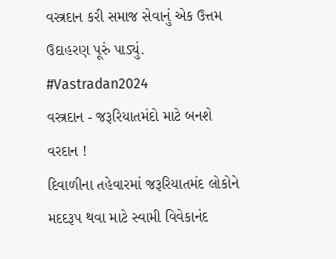વસ્ત્રદાન કરી સમાજ સેવાનું એક ઉત્તમ ઉદાહરણ પૂરું પાડ્યું.
#Vastradan2024
વસ્ત્રદાન - જરૂરિયાતમંદો માટે બનશે વરદાન !
દિવાળીના તહેવારમાં જરૂરિયાતમંદ લોકોને મદદરૂપ થવા માટે સ્વામી વિવેકાનંદ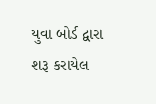યુવા બોર્ડ દ્વારા શરૂ કરાયેલ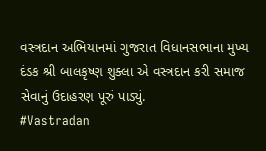વસ્ત્રદાન અભિયાનમાં ગુજરાત વિધાનસભાના મુખ્ય દંડક શ્રી બાલકૃષ્ણ શુક્લા એ વસ્ત્રદાન કરી સમાજ સેવાનું ઉદાહરણ પૂરું પાડ્યું.
#Vastradan